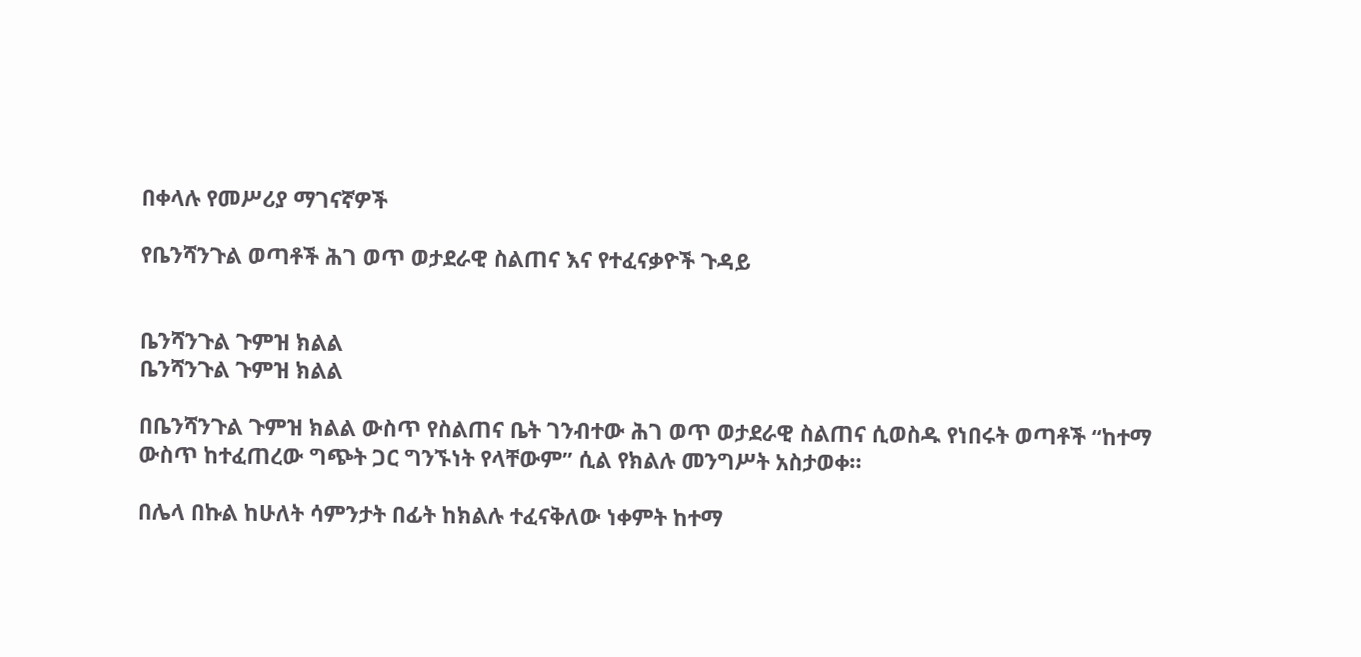በቀላሉ የመሥሪያ ማገናኛዎች

የቤንሻንጉል ወጣቶች ሕገ ወጥ ወታደራዊ ስልጠና እና የተፈናቃዮች ጉዳይ


ቤንሻንጉል ጉምዝ ክልል
ቤንሻንጉል ጉምዝ ክልል

በቤንሻንጉል ጉምዝ ክልል ውስጥ የስልጠና ቤት ገንብተው ሕገ ወጥ ወታደራዊ ስልጠና ሲወስዱ የነበሩት ወጣቶች “ከተማ ውስጥ ከተፈጠረው ግጭት ጋር ግንኙነት የላቸውም” ሲል የክልሉ መንግሥት አስታወቀ።

በሌላ በኩል ከሁለት ሳምንታት በፊት ከክልሉ ተፈናቅለው ነቀምት ከተማ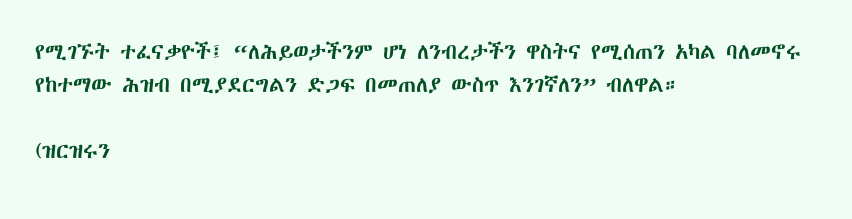የሚገኙት ተፈናቃዮች፤ “ለሕይወታችንም ሆነ ለንብረታችን ዋስትና የሚሰጠን አካል ባለመኖሩ የከተማው ሕዝብ በሚያደርግልን ድጋፍ በመጠለያ ውስጥ እንገኛለን” ብለዋል።

(ዝርዝሩን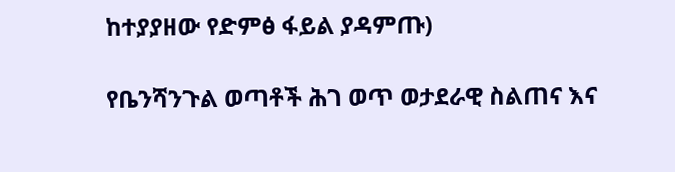ከተያያዘው የድምፅ ፋይል ያዳምጡ)

የቤንሻንጉል ወጣቶች ሕገ ወጥ ወታደራዊ ስልጠና እና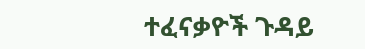ተፈናቃዮች ጉዳይ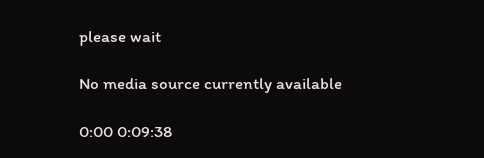please wait

No media source currently available

0:00 0:09:38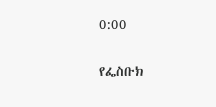0:00

የፌስቡክ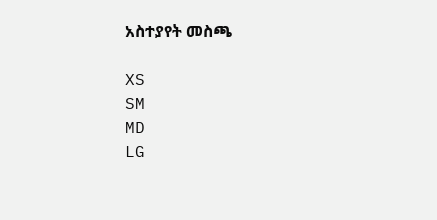አስተያየት መስጫ

XS
SM
MD
LG